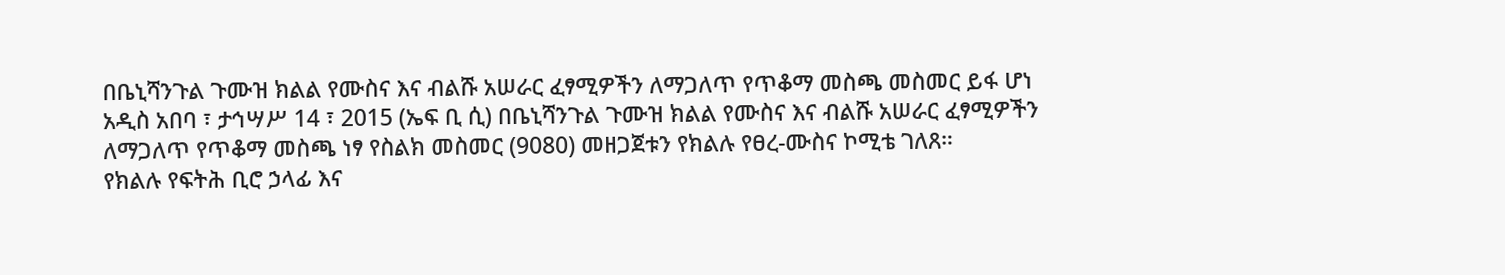በቤኒሻንጉል ጉሙዝ ክልል የሙስና እና ብልሹ አሠራር ፈፃሚዎችን ለማጋለጥ የጥቆማ መስጫ መስመር ይፋ ሆነ
አዲስ አበባ ፣ ታኅሣሥ 14 ፣ 2015 (ኤፍ ቢ ሲ) በቤኒሻንጉል ጉሙዝ ክልል የሙስና እና ብልሹ አሠራር ፈፃሚዎችን ለማጋለጥ የጥቆማ መስጫ ነፃ የስልክ መስመር (9080) መዘጋጀቱን የክልሉ የፀረ-ሙስና ኮሚቴ ገለጸ።
የክልሉ የፍትሕ ቢሮ ኃላፊ እና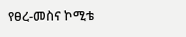የፀረ-መስና ኮሚቴ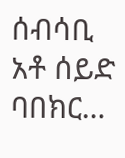ሰብሳቢ አቶ ሰይድ ባበክር…